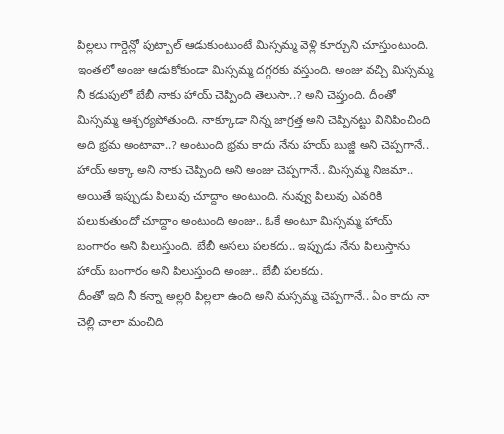పిల్లలు గార్డెన్లో పుట్బాల్ ఆడుకుంటుంటే మిస్సమ్మ వెళ్లి కూర్చుని చూస్తుంటుంది. ఇంతలో అంజు ఆడుకోకుండా మిస్సమ్మ దగ్గరకు వస్తుంది. అంజు వచ్చి మిస్సమ్మ నీ కడుపులో బేబీ నాకు హాయ్ చెప్పింది తెలుసా..? అని చెప్తుంది. దీంతో మిస్సమ్మ ఆశ్చర్యపోతుంది. నాక్కూడా నిన్న జాగ్రత్త అని చెప్పినట్టు వినిపించింది అది భ్రమ అంటావా..? అంటుంది భ్రమ కాదు నేను హయ్ బుజ్జి అని చెప్పగానే.. హాయ్ అక్కా అని నాకు చెప్పింది అని అంజు చెప్పగానే.. మిస్సమ్మ నిజమా.. అయితే ఇప్పుడు పిలువు చూద్దాం అంటుంది. నువ్వు పిలువు ఎవరికి పలుకుతుందో చూద్దాం అంటుంది అంజు.. ఓకే అంటూ మిస్సమ్మ హాయ్ బంగారం అని పిలుస్తుంది. బేబీ అసలు పలకదు.. ఇప్పుడు నేను పిలుస్తాను హాయ్ బంగారం అని పిలుస్తుంది అంజు.. బేబీ పలకదు.
దీంతో ఇది నీ కన్నా అల్లరి పిల్లలా ఉంది అని మస్సమ్మ చెప్పగానే.. ఏం కాదు నా చెల్లి చాలా మంచిది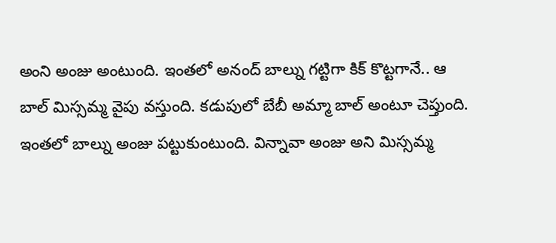అంని అంజు అంటుంది. ఇంతలో అనంద్ బాల్ను గట్టిగా కిక్ కొట్టగానే.. ఆ బాల్ మిస్సమ్మ వైపు వస్తుంది. కడుపులో బేబీ అమ్మా బాల్ అంటూ చెప్తుంది. ఇంతలో బాల్ను అంజు పట్టుకుంటుంది. విన్నావా అంజు అని మిస్సమ్మ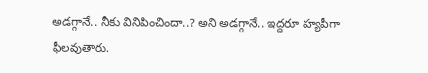అడగ్గానే.. నీకు వినిపించిందా..? అని అడగ్గానే.. ఇద్దరూ హ్యపీగా ఫీలవుతారు.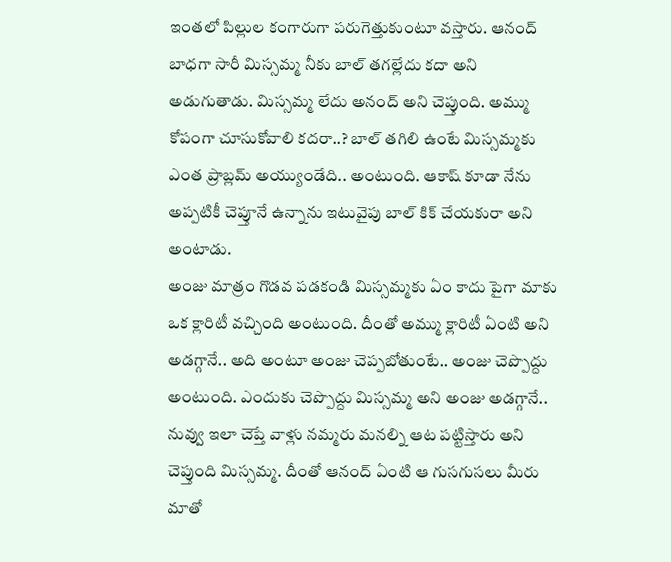ఇంతలో పిల్లుల కంగారుగా పరుగెత్తుకుంటూ వస్తారు. ఆనంద్ బాధగా సారీ మిస్సమ్మ నీకు బాల్ తగల్లేదు కదా అని అడుగుతాడు. మిస్సమ్మ లేదు అనంద్ అని చెప్తుంది. అమ్ము కోపంగా చూసుకోవాలి కదరా..? బాల్ తగిలి ఉంటే మిస్సమ్మకు ఎంత ప్రాబ్లమ్ అయ్యుండేది.. అంటుంది. ఆకాష్ కూడా నేను అప్పటికీ చెప్తూనే ఉన్నాను ఇటువైపు బాల్ కిక్ చేయకురా అని అంటాడు.
అంజు మాత్రం గొడవ పడకండి మిస్సమ్మకు ఏం కాదు పైగా మాకు ఒక క్లారిటీ వచ్చింది అంటుంది. దీంతో అమ్ము క్లారిటీ ఏంటి అని అడగ్గానే.. అది అంటూ అంజు చెప్పబోతుంటే.. అంజు చెప్పొద్దు అంటుంది. ఎందుకు చెప్పొద్దు మిస్సమ్మ అని అంజు అడగ్గానే.. నువ్వు ఇలా చెప్తే వాళ్లు నమ్మరు మనల్ని ఆట పట్టిస్తారు అని చెప్తుంది మిస్సమ్మ. దీంతో ఆనంద్ ఏంటి ఆ గుసగుసలు మీరు మాతో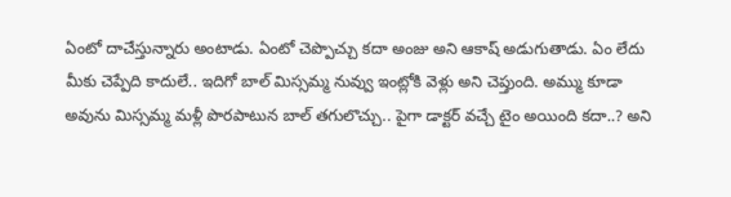ఏంటో దాచేస్తున్నారు అంటాడు. ఏంటో చెప్పొచ్చు కదా అంజు అని ఆకాష్ అడుగుతాడు. ఏం లేదు మీకు చెప్పేది కాదులే.. ఇదిగో బాల్ మిస్సమ్మ నువ్వు ఇంట్లోకి వెళ్లు అని చెప్తుంది. అమ్ము కూడా అవును మిస్సమ్మ మళ్లీ పొరపాటున బాల్ తగులొచ్చు.. పైగా డాక్టర్ వచ్చే టైం అయింది కదా..? అని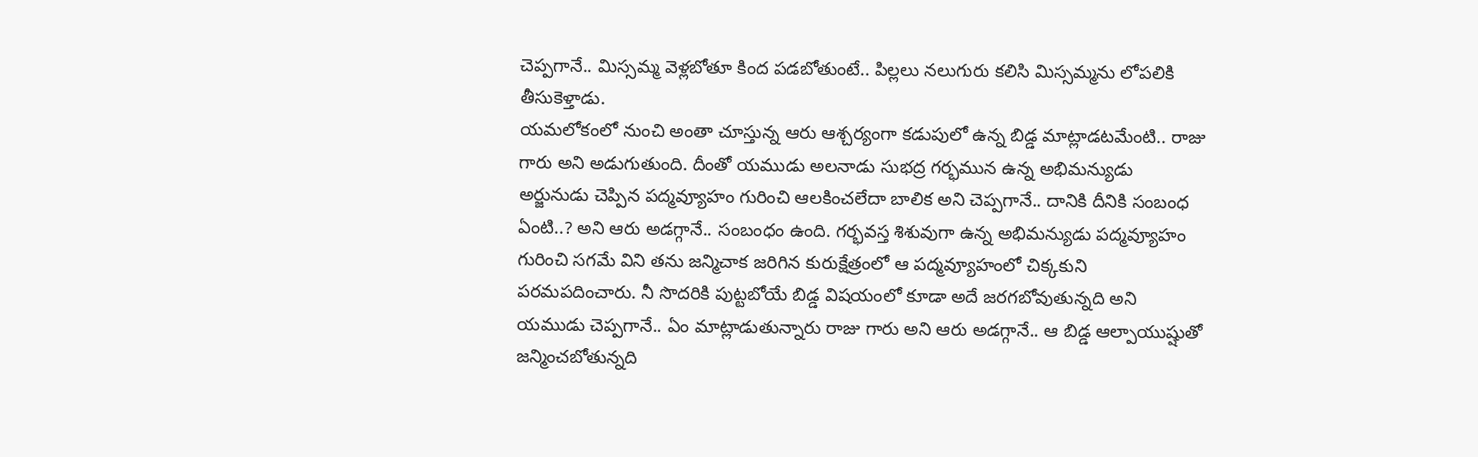చెప్పగానే.. మిస్సమ్మ వెళ్లబోతూ కింద పడబోతుంటే.. పిల్లలు నలుగురు కలిసి మిస్సమ్మను లోపలికి తీసుకెళ్తాడు.
యమలోకంలో నుంచి అంతా చూస్తున్న ఆరు ఆశ్చర్యంగా కడుపులో ఉన్న బిడ్డ మాట్లాడటమేంటి.. రాజు గారు అని అడుగుతుంది. దీంతో యముడు అలనాడు సుభద్ర గర్భమున ఉన్న అభిమన్యుడు అర్జునుడు చెప్పిన పద్మవ్యూహం గురించి ఆలకించలేదా బాలిక అని చెప్పగానే.. దానికి దీనికి సంబంధ ఏంటి..? అని ఆరు అడగ్గానే.. సంబంధం ఉంది. గర్భవస్త శిశువుగా ఉన్న అభిమన్యుడు పద్మవ్యూహం గురించి సగమే విని తను జన్మిచాక జరిగిన కురుక్షేత్రంలో ఆ పద్మవ్యూహంలో చిక్కకుని పరమపదించారు. నీ సొదరికి పుట్టబోయే బిడ్డ విషయంలో కూడా అదే జరగబోవుతున్నది అని యముడు చెప్పగానే.. ఏం మాట్లాడుతున్నారు రాజు గారు అని ఆరు అడగ్గానే.. ఆ బిడ్డ ఆల్పాయుష్షుతో జన్మించబోతున్నది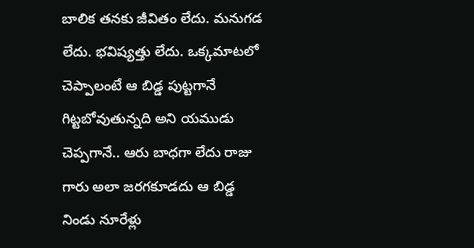బాలిక తనకు జీవితం లేదు. మనుగడ లేదు. భవిష్యత్తు లేదు. ఒక్కమాటలో చెప్పాలంటే ఆ బిడ్డ పుట్టగానే గిట్టబోవుతున్నది అని యముడు చెప్పగానే.. ఆరు బాధగా లేదు రాజు గారు అలా జరగకూడదు ఆ బిడ్డ నిండు నూరేళ్లు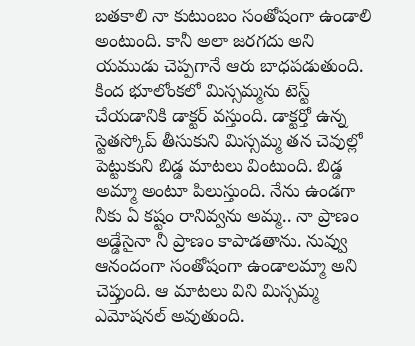బతకాలి నా కుటుంబం సంతోషంగా ఉండాలి అంటుంది. కానీ అలా జరగదు అని యముడు చెప్పగానే ఆరు బాధపడుతుంది.
కింద భూలోంకలో మిస్సమ్మను టెస్ట్ చేయడానికి డాక్టర్ వస్తుంది. డాక్టర్తో ఉన్న స్టెతస్కోప్ తీసుకుని మిస్సమ్మ తన చెవుల్లో పెట్టుకుని బిడ్డ మాటలు వింటుంది. బిడ్డ అమ్మా అంటూ పిలుస్తుంది. నేను ఉండగా నీకు ఏ కష్టం రానివ్వను అమ్మ.. నా ప్రాణం అడ్డేసైనా నీ ప్రాణం కాపాడతాను. నువ్వు ఆనందంగా సంతోషంగా ఉండాలమ్మా అని చెప్తుంది. ఆ మాటలు విని మిస్సమ్మ ఎమోషనల్ అవుతుంది.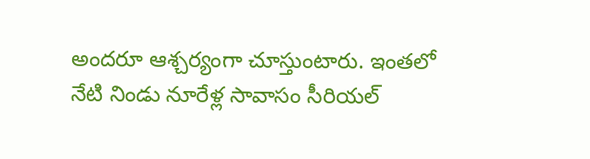అందరూ ఆశ్చర్యంగా చూస్తుంటారు. ఇంతలో నేటి నిండు నూరేళ్ల సావాసం సీరియల్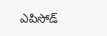ఎపిసోడ్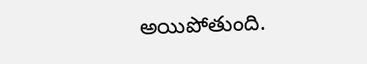అయిపోతుంది.